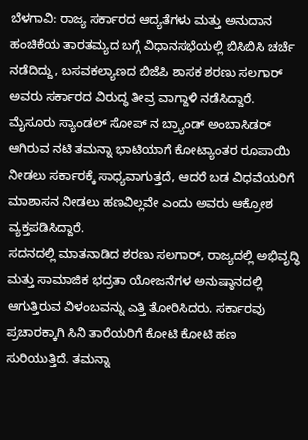ಬೆಳಗಾವಿ: ರಾಜ್ಯ ಸರ್ಕಾರದ ಆದ್ಯತೆಗಳು ಮತ್ತು ಅನುದಾನ ಹಂಚಿಕೆಯ ತಾರತಮ್ಯದ ಬಗ್ಗೆ ವಿಧಾನಸಭೆಯಲ್ಲಿ ಬಿಸಿಬಿಸಿ ಚರ್ಚೆ ನಡೆದಿದ್ದು, ಬಸವಕಲ್ಯಾಣದ ಬಿಜೆಪಿ ಶಾಸಕ ಶರಣು ಸಲಗಾರ್ ಅವರು ಸರ್ಕಾರದ ವಿರುದ್ಧ ತೀವ್ರ ವಾಗ್ದಾಳಿ ನಡೆಸಿದ್ದಾರೆ. ಮೈಸೂರು ಸ್ಯಾಂಡಲ್ ಸೋಪ್ ನ ಬ್ರ್ಯಾಂಡ್ ಅಂಬಾಸಿಡರ್ ಆಗಿರುವ ನಟಿ ತಮನ್ನಾ ಭಾಟಿಯಾಗೆ ಕೋಟ್ಯಾಂತರ ರೂಪಾಯಿ ನೀಡಲು ಸರ್ಕಾರಕ್ಕೆ ಸಾಧ್ಯವಾಗುತ್ತದೆ, ಆದರೆ ಬಡ ವಿಧವೆಯರಿಗೆ ಮಾಶಾಸನ ನೀಡಲು ಹಣವಿಲ್ಲವೇ ಎಂದು ಅವರು ಆಕ್ರೋಶ ವ್ಯಕ್ತಪಡಿಸಿದ್ದಾರೆ.
ಸದನದಲ್ಲಿ ಮಾತನಾಡಿದ ಶರಣು ಸಲಗಾರ್, ರಾಜ್ಯದಲ್ಲಿ ಅಭಿವೃದ್ಧಿ ಮತ್ತು ಸಾಮಾಜಿಕ ಭದ್ರತಾ ಯೋಜನೆಗಳ ಅನುಷ್ಠಾನದಲ್ಲಿ ಆಗುತ್ತಿರುವ ವಿಳಂಬವನ್ನು ಎತ್ತಿ ತೋರಿಸಿದರು. ಸರ್ಕಾರವು ಪ್ರಚಾರಕ್ಕಾಗಿ ಸಿನಿ ತಾರೆಯರಿಗೆ ಕೋಟಿ ಕೋಟಿ ಹಣ ಸುರಿಯುತ್ತಿದೆ. ತಮನ್ನಾ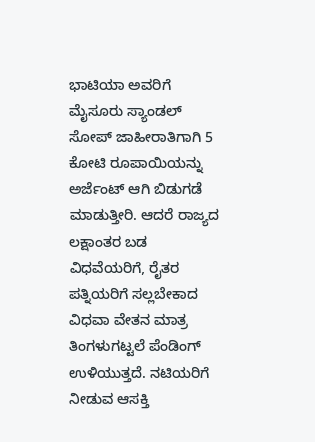ಭಾಟಿಯಾ ಅವರಿಗೆ ಮೈಸೂರು ಸ್ಯಾಂಡಲ್ ಸೋಪ್ ಜಾಹೀರಾತಿಗಾಗಿ 5 ಕೋಟಿ ರೂಪಾಯಿಯನ್ನು ಅರ್ಜೆಂಟ್ ಆಗಿ ಬಿಡುಗಡೆ ಮಾಡುತ್ತೀರಿ. ಆದರೆ ರಾಜ್ಯದ ಲಕ್ಷಾಂತರ ಬಡ ವಿಧವೆಯರಿಗೆ, ರೈತರ ಪತ್ನಿಯರಿಗೆ ಸಲ್ಲಬೇಕಾದ ವಿಧವಾ ವೇತನ ಮಾತ್ರ ತಿಂಗಳುಗಟ್ಟಲೆ ಪೆಂಡಿಂಗ್ ಉಳಿಯುತ್ತದೆ. ನಟಿಯರಿಗೆ ನೀಡುವ ಆಸಕ್ತಿ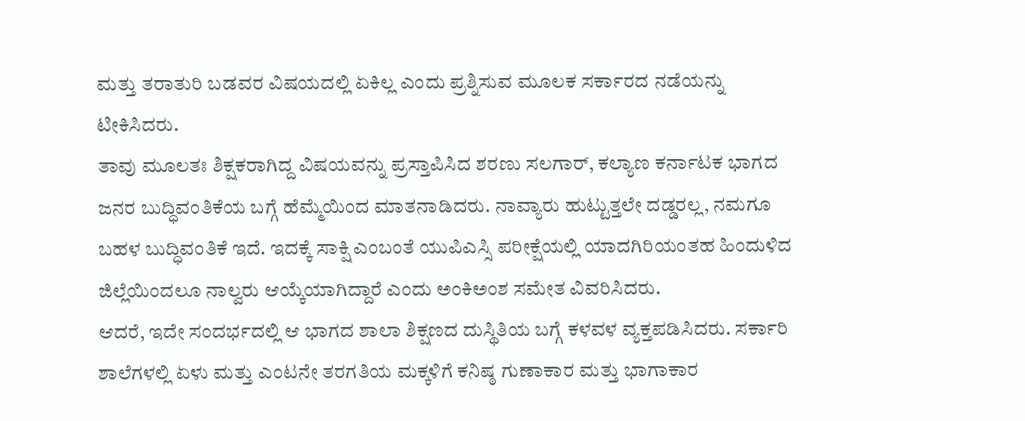ಮತ್ತು ತರಾತುರಿ ಬಡವರ ವಿಷಯದಲ್ಲಿ ಏಕಿಲ್ಲ ಎಂದು ಪ್ರಶ್ನಿಸುವ ಮೂಲಕ ಸರ್ಕಾರದ ನಡೆಯನ್ನು ಟೀಕಿಸಿದರು.
ತಾವು ಮೂಲತಃ ಶಿಕ್ಷಕರಾಗಿದ್ದ ವಿಷಯವನ್ನು ಪ್ರಸ್ತಾಪಿಸಿದ ಶರಣು ಸಲಗಾರ್, ಕಲ್ಯಾಣ ಕರ್ನಾಟಕ ಭಾಗದ ಜನರ ಬುದ್ಧಿವಂತಿಕೆಯ ಬಗ್ಗೆ ಹೆಮ್ಮೆಯಿಂದ ಮಾತನಾಡಿದರು. ನಾವ್ಯಾರು ಹುಟ್ಟುತ್ತಲೇ ದಡ್ಡರಲ್ಲ, ನಮಗೂ ಬಹಳ ಬುದ್ಧಿವಂತಿಕೆ ಇದೆ. ಇದಕ್ಕೆ ಸಾಕ್ಷಿ ಎಂಬಂತೆ ಯುಪಿಎಸ್ಸಿ ಪರೀಕ್ಷೆಯಲ್ಲಿ ಯಾದಗಿರಿಯಂತಹ ಹಿಂದುಳಿದ ಜಿಲ್ಲೆಯಿಂದಲೂ ನಾಲ್ವರು ಆಯ್ಕೆಯಾಗಿದ್ದಾರೆ ಎಂದು ಅಂಕಿಅಂಶ ಸಮೇತ ವಿವರಿಸಿದರು.
ಆದರೆ, ಇದೇ ಸಂದರ್ಭದಲ್ಲಿ ಆ ಭಾಗದ ಶಾಲಾ ಶಿಕ್ಷಣದ ದುಸ್ಥಿತಿಯ ಬಗ್ಗೆ ಕಳವಳ ವ್ಯಕ್ತಪಡಿಸಿದರು. ಸರ್ಕಾರಿ ಶಾಲೆಗಳಲ್ಲಿ ಏಳು ಮತ್ತು ಎಂಟನೇ ತರಗತಿಯ ಮಕ್ಕಳಿಗೆ ಕನಿಷ್ಠ ಗುಣಾಕಾರ ಮತ್ತು ಭಾಗಾಕಾರ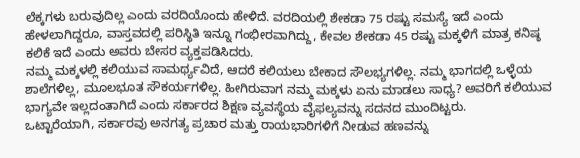ಲೆಕ್ಕಗಳು ಬರುವುದಿಲ್ಲ ಎಂದು ವರದಿಯೊಂದು ಹೇಳಿದೆ. ವರದಿಯಲ್ಲಿ ಶೇಕಡಾ 75 ರಷ್ಟು ಸಮಸ್ಯೆ ಇದೆ ಎಂದು ಹೇಳಲಾಗಿದ್ದರೂ, ವಾಸ್ತವದಲ್ಲಿ ಪರಿಸ್ಥಿತಿ ಇನ್ನೂ ಗಂಭೀರವಾಗಿದ್ದು, ಕೇವಲ ಶೇಕಡಾ 45 ರಷ್ಟು ಮಕ್ಕಳಿಗೆ ಮಾತ್ರ ಕನಿಷ್ಠ ಕಲಿಕೆ ಇದೆ ಎಂದು ಅವರು ಬೇಸರ ವ್ಯಕ್ತಪಡಿಸಿದರು.
ನಮ್ಮ ಮಕ್ಕಳಲ್ಲಿ ಕಲಿಯುವ ಸಾಮರ್ಥ್ಯವಿದೆ, ಆದರೆ ಕಲಿಯಲು ಬೇಕಾದ ಸೌಲಭ್ಯಗಳಿಲ್ಲ. ನಮ್ಮ ಭಾಗದಲ್ಲಿ ಒಳ್ಳೆಯ ಶಾಲೆಗಳಿಲ್ಲ, ಮೂಲಭೂತ ಸೌಕರ್ಯಗಳಿಲ್ಲ. ಹೀಗಿರುವಾಗ ನಮ್ಮ ಮಕ್ಕಳು ಏನು ಮಾಡಲು ಸಾಧ್ಯ? ಅವರಿಗೆ ಕಲಿಯುವ ಭಾಗ್ಯವೇ ಇಲ್ಲದಂತಾಗಿದೆ ಎಂದು ಸರ್ಕಾರದ ಶಿಕ್ಷಣ ವ್ಯವಸ್ಥೆಯ ವೈಫಲ್ಯವನ್ನು ಸದನದ ಮುಂದಿಟ್ಟರು.
ಒಟ್ಟಾರೆಯಾಗಿ, ಸರ್ಕಾರವು ಅನಗತ್ಯ ಪ್ರಚಾರ ಮತ್ತು ರಾಯಭಾರಿಗಳಿಗೆ ನೀಡುವ ಹಣವನ್ನು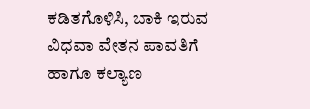ಕಡಿತಗೊಳಿಸಿ, ಬಾಕಿ ಇರುವ ವಿಧವಾ ವೇತನ ಪಾವತಿಗೆ ಹಾಗೂ ಕಲ್ಯಾಣ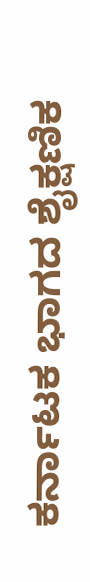ಕರ್ನಾಟಕ ಭಾಗದ ಶೈಕ್ಷಣಿಕ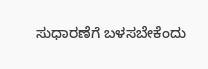ಸುಧಾರಣೆಗೆ ಬಳಸಬೇಕೆಂದು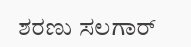ಶರಣು ಸಲಗಾರ್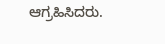ಆಗ್ರಹಿಸಿದರು.